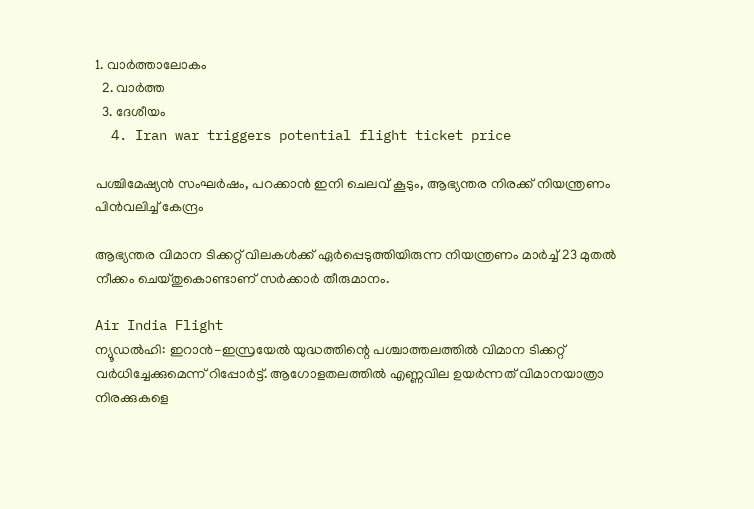1. വാര്‍ത്താലോകം
  2. വാര്‍ത്ത
  3. ദേശീയം
  4. Iran war triggers potential flight ticket price

പശ്ചിമേഷ്യൻ സംഘർഷം, പറക്കാൻ ഇനി ചെലവ് കൂടും, ആഭ്യന്തര നിരക്ക് നിയന്ത്രണം പിൻവലിച്ച് കേന്ദ്രം

ആഭ്യന്തര വിമാന ടിക്കറ്റ് വിലകള്‍ക്ക് ഏര്‍പ്പെടുത്തിയിരുന്ന നിയന്ത്രണം മാര്‍ച്ച് 23 മുതല്‍ നീക്കം ചെയ്തുകൊണ്ടാണ് സര്‍ക്കാര്‍ തീരുമാനം.

Air India Flight
ന്യൂഡല്‍ഹി: ഇറാന്‍-ഇസ്രയേല്‍ യുദ്ധത്തിന്റെ പശ്ചാത്തലത്തില്‍ വിമാന ടിക്കറ്റ് വര്‍ധിച്ചേക്കുമെന്ന് റിപ്പോര്‍ട്ട്. ആഗോളതലത്തില്‍ എണ്ണവില ഉയര്‍ന്നത് വിമാനയാത്രാ നിരക്കുകളെ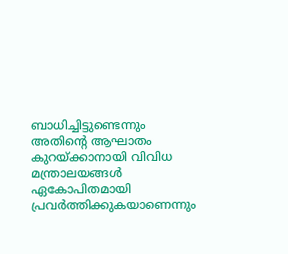ബാധിച്ചിട്ടുണ്ടെന്നും അതിന്റെ ആഘാതം കുറയ്ക്കാനായി വിവിധ മന്ത്രാലയങ്ങള്‍ ഏകോപിതമായി പ്രവര്‍ത്തിക്കുകയാണെന്നും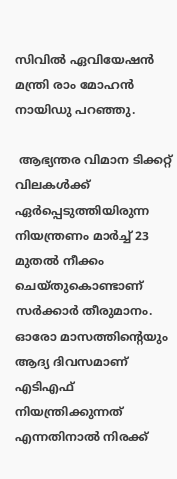സിവില്‍ ഏവിയേഷന്‍ മന്ത്രി രാം മോഹന്‍ നായിഡു പറഞ്ഞു.

 ആഭ്യന്തര വിമാന ടിക്കറ്റ് വിലകള്‍ക്ക് ഏര്‍പ്പെടുത്തിയിരുന്ന നിയന്ത്രണം മാര്‍ച്ച് 23 മുതല്‍ നീക്കം ചെയ്തുകൊണ്ടാണ് സര്‍ക്കാര്‍ തീരുമാനം. ഓരോ മാസത്തിന്റെയും ആദ്യ ദിവസമാണ് എടിഎഫ് നിയന്ത്രിക്കുന്നത് എന്നതിനാല്‍ നിരക്ക്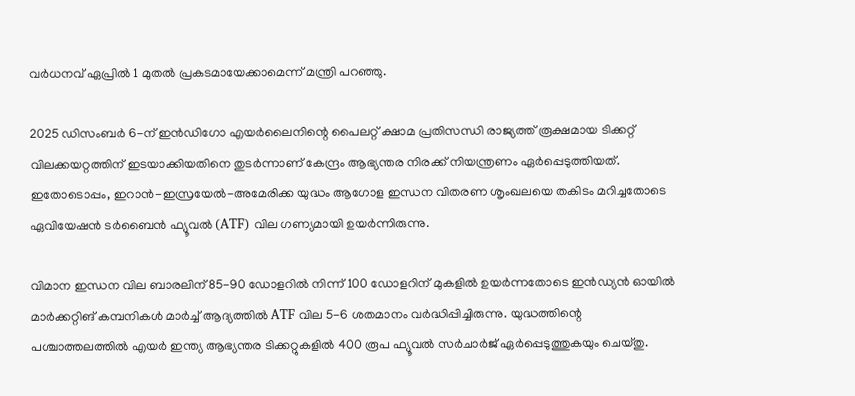വര്‍ധനവ് ഏപ്രില്‍ 1 മുതല്‍ പ്രകടമായേക്കാമെന്ന് മന്ത്രി പറഞ്ഞു.

2025 ഡിസംബര്‍ 6-ന് ഇന്‍ഡിഗോ എയര്‍ലൈനിന്റെ പൈലറ്റ് ക്ഷാമ പ്രതിസന്ധി രാജ്യത്ത് രൂക്ഷമായ ടിക്കറ്റ് വിലക്കയറ്റത്തിന് ഇടയാക്കിയതിനെ തുടര്‍ന്നാണ് കേന്ദ്രം ആഭ്യന്തര നിരക്ക് നിയന്ത്രണം ഏര്‍പ്പെടുത്തിയത്. ഇതോടൊപ്പം, ഇറാന്‍-ഇസ്രയേല്‍-അമേരിക്ക യുദ്ധം ആഗോള ഇന്ധന വിതരണ ശൃംഖലയെ തകിടം മറിച്ചതോടെ ഏവിയേഷന്‍ ടര്‍ബൈന്‍ ഫ്യൂവല്‍ (ATF) വില ഗണ്യമായി ഉയര്‍ന്നിരുന്നു.

വിമാന ഇന്ധന വില ബാരലിന് 85-90 ഡോളറില്‍ നിന്ന് 100 ഡോളറിന് മുകളില്‍ ഉയര്‍ന്നതോടെ ഇന്‍ഡ്യന്‍ ഓയില്‍ മാര്‍ക്കറ്റിങ് കമ്പനികള്‍ മാര്‍ച്ച് ആദ്യത്തില്‍ ATF വില 5-6 ശതമാനം വര്‍ദ്ധിപ്പിച്ചിരുന്നു. യുദ്ധത്തിന്റെ പശ്ചാത്തലത്തില്‍ എയര്‍ ഇന്ത്യ ആഭ്യന്തര ടിക്കറ്റുകളില്‍ 400 രൂപ ഫ്യൂവല്‍ സര്‍ചാര്‍ജ് ഏര്‍പ്പെടുത്തുകയും ചെയ്തു.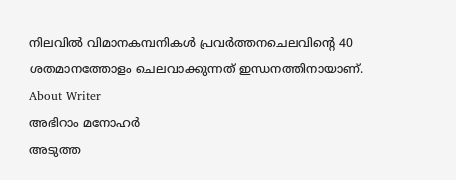നിലവില്‍ വിമാനകമ്പനികള്‍ പ്രവര്‍ത്തനചെലവിന്റെ 40 ശതമാനത്തോളം ചെലവാക്കുന്നത് ഇന്ധനത്തിനായാണ്.
About Writer
അഭിറാം മനോഹർ
അടുത്ത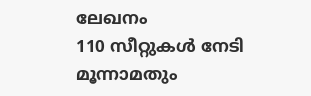ലേഖനം
110 സീറ്റുകൾ നേടി മൂന്നാമതും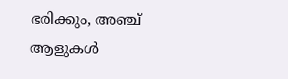ഭരിക്കും, അഞ്ച് ആളുകൾ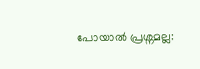പോയാൽ പ്രശ്നമല്ല: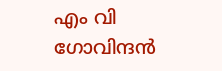എം വി ഗോവിന്ദൻ